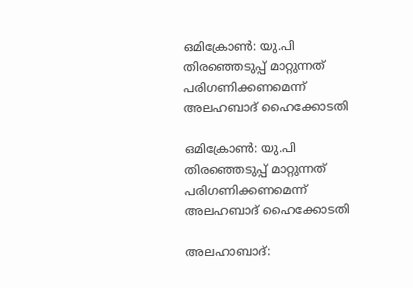ഒമിക്രോണ്‍: യു.പി തിരഞ്ഞെടുപ്പ് മാറ്റുന്നത് പരിഗണിക്കണമെന്ന് അലഹബാദ് ഹൈക്കോടതി

ഒമിക്രോണ്‍: യു.പി തിരഞ്ഞെടുപ്പ് മാറ്റുന്നത് പരിഗണിക്കണമെന്ന് അലഹബാദ് ഹൈക്കോടതി

അലഹാബാദ്: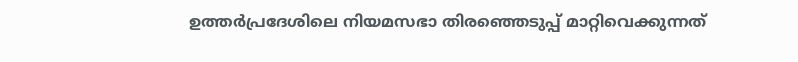ഉത്തര്‍പ്രദേശിലെ നിയമസഭാ തിരഞ്ഞെടുപ്പ് മാറ്റിവെക്കുന്നത്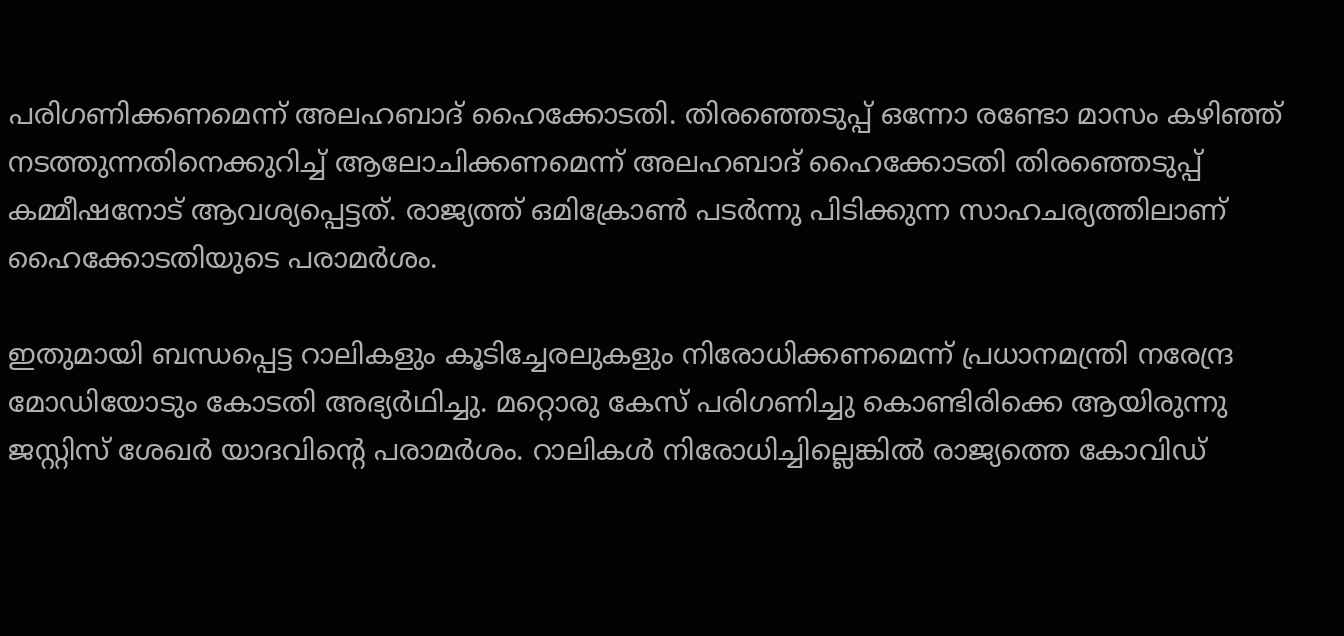പരിഗണിക്കണമെന്ന് അലഹബാദ് ഹൈക്കോടതി. തിരഞ്ഞെടുപ്പ് ഒന്നോ രണ്ടോ മാസം കഴിഞ്ഞ് നടത്തുന്നതിനെക്കുറിച്ച് ആലോചിക്കണമെന്ന് അലഹബാദ് ഹൈക്കോടതി തിരഞ്ഞെടുപ്പ് കമ്മീഷനോട് ആവശ്യപ്പെട്ടത്. രാജ്യത്ത് ഒമിക്രോണ്‍ പടര്‍ന്നു പിടിക്കുന്ന സാഹചര്യത്തിലാണ് ഹൈക്കോടതിയുടെ പരാമര്‍ശം.

ഇതുമായി ബന്ധപ്പെട്ട റാലികളും കൂടിച്ചേരലുകളും നിരോധിക്കണമെന്ന് പ്രധാനമന്ത്രി നരേന്ദ്ര മോഡിയോടും കോടതി അഭ്യര്‍ഥിച്ചു. മറ്റൊരു കേസ് പരിഗണിച്ചു കൊണ്ടിരിക്കെ ആയിരുന്നു ജസ്റ്റിസ് ശേഖര്‍ യാദവിന്റെ പരാമര്‍ശം. റാലികള്‍ നിരോധിച്ചില്ലെങ്കില്‍ രാജ്യത്തെ കോവിഡ്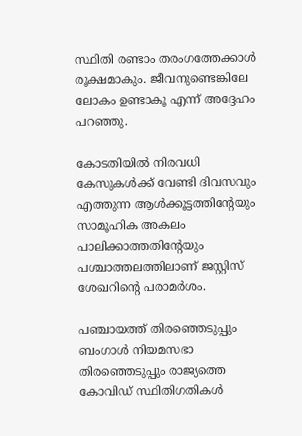സ്ഥിതി രണ്ടാം തരംഗത്തേക്കാള്‍ രൂക്ഷമാകും. ജീവനുണ്ടെങ്കിലേ ലോകം ഉണ്ടാകൂ എന്ന് അദ്ദേഹം പറഞ്ഞു.

കോടതിയില്‍ നിരവധി കേസുകള്‍ക്ക് വേണ്ടി ദിവസവും എത്തുന്ന ആള്‍ക്കൂട്ടത്തിന്റേയും സാമൂഹിക അകലം പാലിക്കാത്തതിന്റേയും പശ്ചാത്തലത്തിലാണ് ജസ്റ്റിസ് ശേഖറിന്റെ പരാമര്‍ശം.

പഞ്ചായത്ത് തിരഞ്ഞെടുപ്പും ബംഗാള്‍ നിയമസഭാ തിരഞ്ഞെടുപ്പും രാജ്യത്തെ കോവിഡ് സ്ഥിതിഗതികള്‍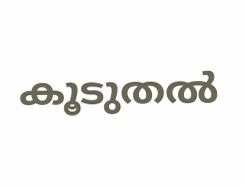കൂടുതല്‍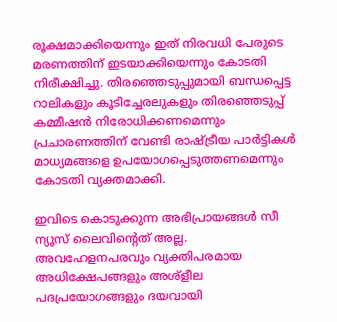രൂക്ഷമാക്കിയെന്നും ഇത് നിരവധി പേരുടെ മരണത്തിന് ഇടയാക്കിയെന്നും കോടതി നിരീക്ഷിച്ചു. തിരഞ്ഞെടുപ്പുമായി ബന്ധപ്പെട്ട റാലികളും കൂടിച്ചേരലുകളും തിരഞ്ഞെടുപ്പ് കമ്മീഷന്‍ നിരോധിക്കണമെന്നും പ്രചാരണത്തിന് വേണ്ടി രാഷ്ട്രീയ പാര്‍ട്ടികള്‍ മാധ്യമങ്ങളെ ഉപയോഗപ്പെടുത്തണമെന്നും കോടതി വ്യക്തമാക്കി.

ഇവിടെ കൊടുക്കുന്ന അഭിപ്രായങ്ങള്‍ സീ ന്യൂസ് ലൈവിന്റെത് അല്ല. അവഹേളനപരവും വ്യക്തിപരമായ അധിക്ഷേപങ്ങളും അശ്‌ളീല പദപ്രയോഗങ്ങളും ദയവായി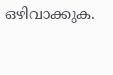ഒഴിവാക്കുക.